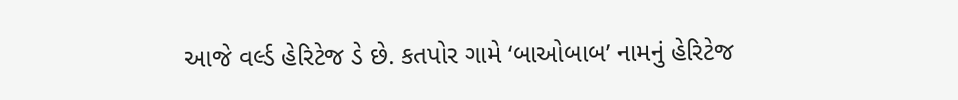આજે વર્લ્ડ હેરિટેજ ડે છે. કતપોર ગામે ‘બાઓબાબ’ નામનું હેરિટેજ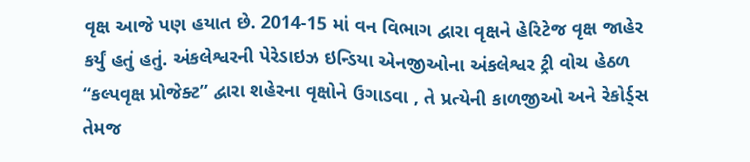વૃક્ષ આજે પણ હયાત છે. 2014-15 માં વન વિભાગ દ્વારા વૃક્ષને હેરિટેજ વૃક્ષ જાહેર કર્યું હતું હતું. અંકલેશ્વરની પેરેડાઇઝ ઇન્ડિયા એનજીઓના અંકલેશ્વર ટ્રી વોચ હેઠળ “કલ્પવૃક્ષ પ્રોજેક્ટ” દ્વારા શહેરના વૃક્ષોને ઉગાડવા , તે પ્રત્યેની કાળજીઓ અને રેકોર્ડ્સ તેમજ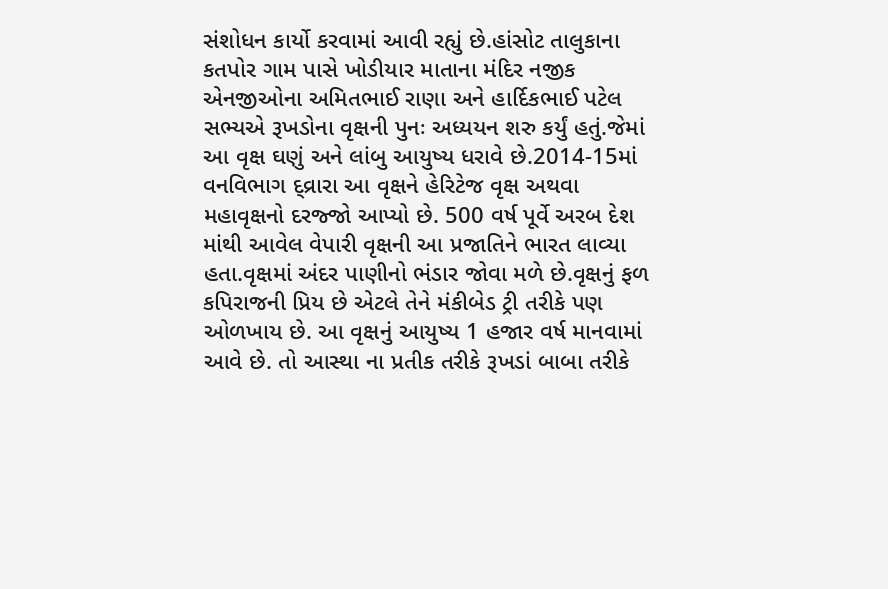સંશોધન કાર્યો કરવામાં આવી રહ્યું છે.હાંસોટ તાલુકાના કતપોર ગામ પાસે ખોડીયાર માતાના મંદિર નજીક એનજીઓના અમિતભાઈ રાણા અને હાર્દિકભાઈ પટેલ સભ્યએ રૂખડોના વૃક્ષની પુનઃ અધ્યયન શરુ કર્યું હતું.જેમાં આ વૃક્ષ ઘણું અને લાંબુ આયુષ્ય ધરાવે છે.2014-15માં વનવિભાગ દ્વ્રારા આ વૃક્ષને હેરિટેજ વૃક્ષ અથવા મહાવૃક્ષનો દરજ્જો આપ્યો છે. 500 વર્ષ પૂર્વે અરબ દેશ માંથી આવેલ વેપારી વૃક્ષની આ પ્રજાતિને ભારત લાવ્યા હતા.વૃક્ષમાં અંદર પાણીનો ભંડાર જોવા મળે છે.વૃક્ષનું ફળ કપિરાજની પ્રિય છે એટલે તેને મંકીબેડ ટ્રી તરીકે પણ ઓળખાય છે. આ વૃક્ષનું આયુષ્ય 1 હજાર વર્ષ માનવામાં આવે છે. તો આસ્થા ના પ્રતીક તરીકે રૂખડાં બાબા તરીકે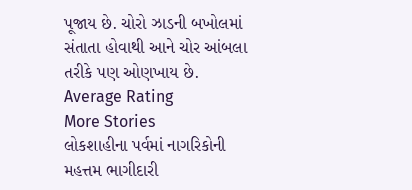પૂજાય છે. ચોરો ઝાડની બખોલમાં સંતાતા હોવાથી આને ચોર આંબલા તરીકે પણ ઓણખાય છે.
Average Rating
More Stories
લોકશાહીના પર્વમાં નાગરિકોની મહત્તમ ભાગીદારી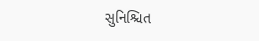સુનિશ્ચિત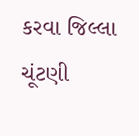કરવા જિલ્લા ચૂંટણી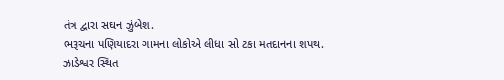તંત્ર દ્વારા સઘન ઝુંબેશ.
ભરૂચના પણિયાદરા ગામના લોકોએ લીધા સો ટકા મતદાનના શપથ.
ઝાડેશ્વર સ્થિત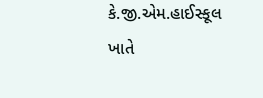કે.જી.એમ.હાઈસ્કૂલ ખાતે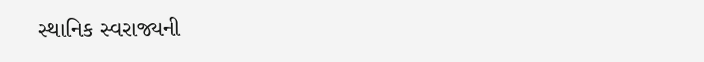સ્થાનિક સ્વરાજ્યની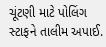ચૂંટણી માટે પોલિંગ સ્ટાફને તાલીમ અપાઈ.